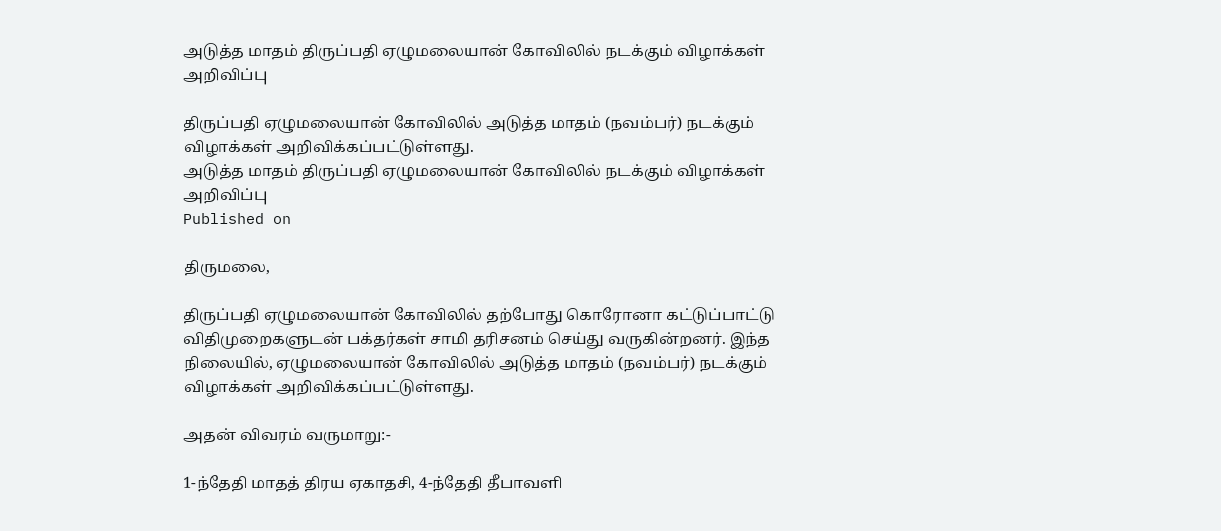அடுத்த மாதம் திருப்பதி ஏழுமலையான் கோவிலில் நடக்கும் விழாக்கள் அறிவிப்பு

திருப்பதி ஏழுமலையான் கோவிலில் அடுத்த மாதம் (நவம்பர்) நடக்கும் விழாக்கள் அறிவிக்கப்பட்டுள்ளது.
அடுத்த மாதம் திருப்பதி ஏழுமலையான் கோவிலில் நடக்கும் விழாக்கள் அறிவிப்பு
Published on

திருமலை,

திருப்பதி ஏழுமலையான் கோவிலில் தற்போது கொரோனா கட்டுப்பாட்டு விதிமுறைகளுடன் பக்தர்கள் சாமி தரிசனம் செய்து வருகின்றனர். இந்த நிலையில், ஏழுமலையான் கோவிலில் அடுத்த மாதம் (நவம்பர்) நடக்கும் விழாக்கள் அறிவிக்கப்பட்டுள்ளது.

அதன் விவரம் வருமாறு:-

1-ந்தேதி மாதத் திரய ஏகாதசி, 4-ந்தேதி தீபாவளி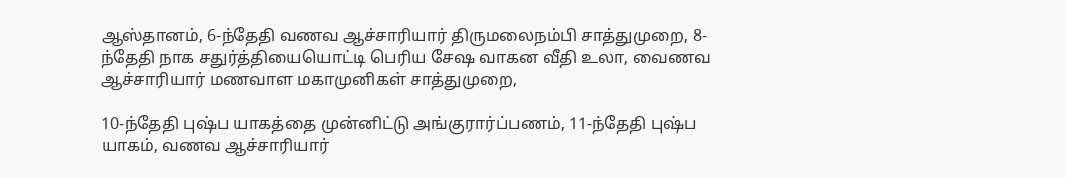ஆஸ்தானம், 6-ந்தேதி வணவ ஆச்சாரியார் திருமலைநம்பி சாத்துமுறை, 8-ந்தேதி நாக சதுர்த்தியையொட்டி பெரிய சேஷ வாகன வீதி உலா, வைணவ ஆச்சாரியார் மணவாள மகாமுனிகள் சாத்துமுறை,

10-ந்தேதி புஷ்ப யாகத்தை முன்னிட்டு அங்குரார்ப்பணம், 11-ந்தேதி புஷ்ப யாகம், வணவ ஆச்சாரியார்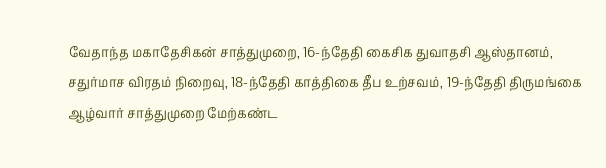வேதாந்த மகாதேசிகன் சாத்துமுறை, 16-ந்தேதி கைசிக துவாதசி ஆஸ்தானம், சதுர்மாச விரதம் நிறைவு, 18-ந்தேதி காத்திகை தீப உற்சவம், 19-ந்தேதி திருமங்கை ஆழ்வார் சாத்துமுறை மேற்கண்ட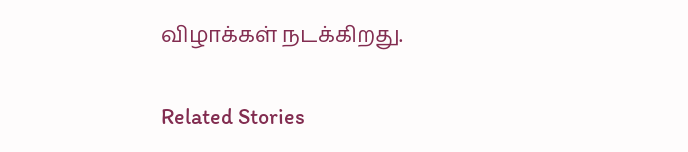விழாக்கள் நடக்கிறது.

Related Stories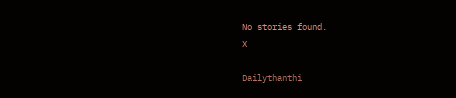No stories found.
X

Dailythanthi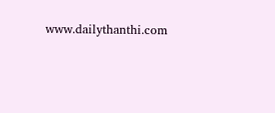www.dailythanthi.com